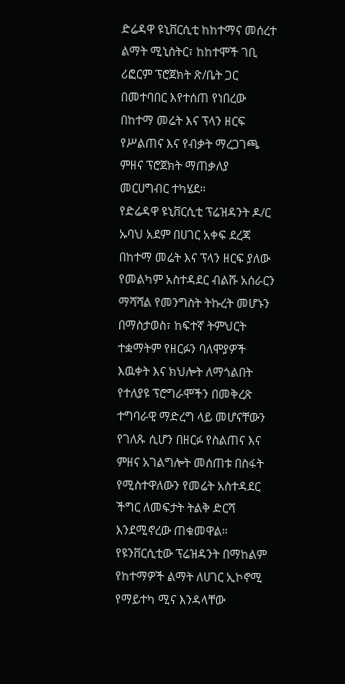ድሬዳዋ ዩኒቨርሲቲ ከከተማና መሰረተ ልማት ሚኒስትር፣ ከከተሞች ገቢ ሪፎርም ፕሮጀክት ጽ/ቤት ጋር በመተባበር እየተሰጠ የነበረው በከተማ መሬት እና ፕላን ዘርፍ የሥልጠና እና የብቃት ማረጋገጫ ምዘና ፕሮጀክት ማጠቃለያ መርሀግብር ተካሄደ።
የድሬዳዋ ዩኒቨርሲቲ ፕሬዝዳንት ዶ/ር ኡባህ አደም በሀገር አቀፍ ደረጃ በከተማ መሬት እና ፕላን ዘርፍ ያለው የመልካም አስተዳደር ብልሹ አሰራርን ማሻሻል የመንግስት ትኩረት መሆኑን በማስታወስ፣ ከፍተኛ ትምህርት ተቋማትም የዘርፉን ባለሞያዎች እዉቀት እና ክህሎት ለማጎልበት የተለያዩ ፕሮግራሞችን በመቅረጽ ተግባራዊ ማድረግ ላይ መሆናቸውን የገለጹ ሲሆን በዘርፉ የስልጠና እና ምዘና አገልግሎት መሰጠቱ በስፋት የሚስተዋለውን የመሬት አስተዳደር ችግር ለመፍታት ትልቅ ድርሻ እንደሚኖረው ጠቁመዋል።
የዩንቨርሲቲው ፕሬዝዳንት በማከልም የከተማዎች ልማት ለሀገር ኢኮኖሚ የማይተካ ሚና እንዳላቸው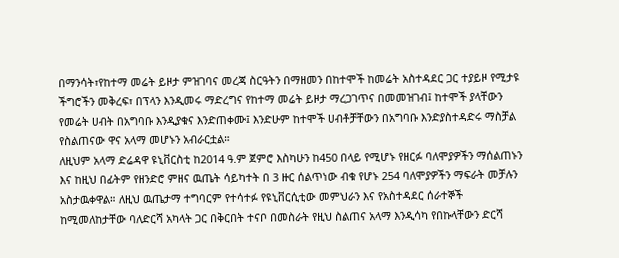በማንሳት፣የከተማ መሬት ይዞታ ምዝገባና መረጃ ስርዓትን በማዘመን በከተሞች ከመሬት አስተዳደር ጋር ተያይዞ የሚታዩ ችግሮችን መቅረፍ፣ በፕላን እንዲመሩ ማድረግና የከተማ መሬት ይዞታ ማረጋገጥና በመመዝገብ፤ ከተሞች ያላቸውን የመሬት ሀብት በአግባቡ እንዲያቁና እንድጠቀሙ፤ እንድሁም ከተሞች ሀብቶቻቸውን በአግባቡ እንድያስተዳድሩ ማስቻል የስልጠናው ዋና አላማ መሆኑን አብራርቷል።
ለዚህም አላማ ድሬዳዋ ዩኒቨርስቲ ከ2014 ዓ.ም ጀምሮ እስካሁን ከ450 በላይ የሚሆኑ የዘርፉ ባለሞያዎችን ማሰልጠኑን እና ከዚህ በፊትም የዘንድሮ ምዘና ዉጤት ሳይካተት በ 3 ዙር ሰልጥነው ብቁ የሆኑ 254 ባለሞያዎችን ማፍራት መቻሉን አስታዉቀዋል። ለዚህ ዉጤታማ ተግባርም የተሳተፉ የዩኒቨርሲቲው መምህራን እና የአስተዳደር ሰራተኞች ከሚመለከታቸው ባለድርሻ አካላት ጋር በቅርበት ተናቦ በመስራት የዚህ ስልጠና አላማ እንዲሳካ የበኩላቸውን ድርሻ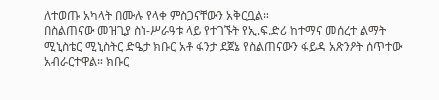ለተወጡ አካላት በሙሉ የላቀ ምስጋናቸውን አቅርቧል።
በስልጠናው መዝጊያ ስነ-ሥራዓቱ ላይ የተገኙት የኢ.ፍ.ድሪ ከተማና መሰረተ ልማት ሚኒስቴር ሚኒስትር ድዔታ ክቡር አቶ ፋንታ ደጀኔ የስልጠናውን ፋይዳ አጽንዖት ሰጥተው አብራርተዋል። ክቡር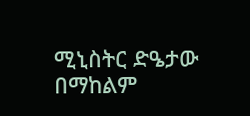ሚኒስትር ድዔታው በማከልም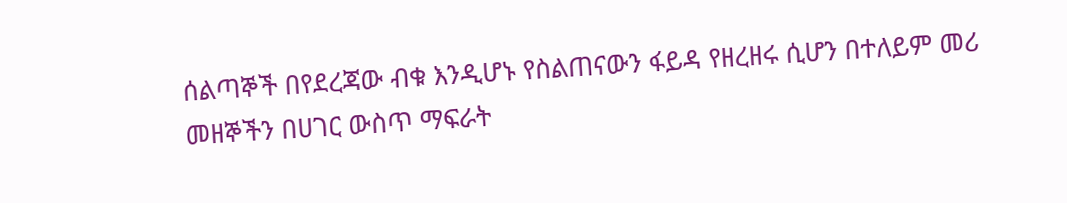ሰልጣኞች በየደረጃው ብቁ እንዲሆኑ የስልጠናውን ፋይዳ የዘረዘሩ ሲሆን በተለይም መሪ መዘኞችን በሀገር ውስጥ ማፍራት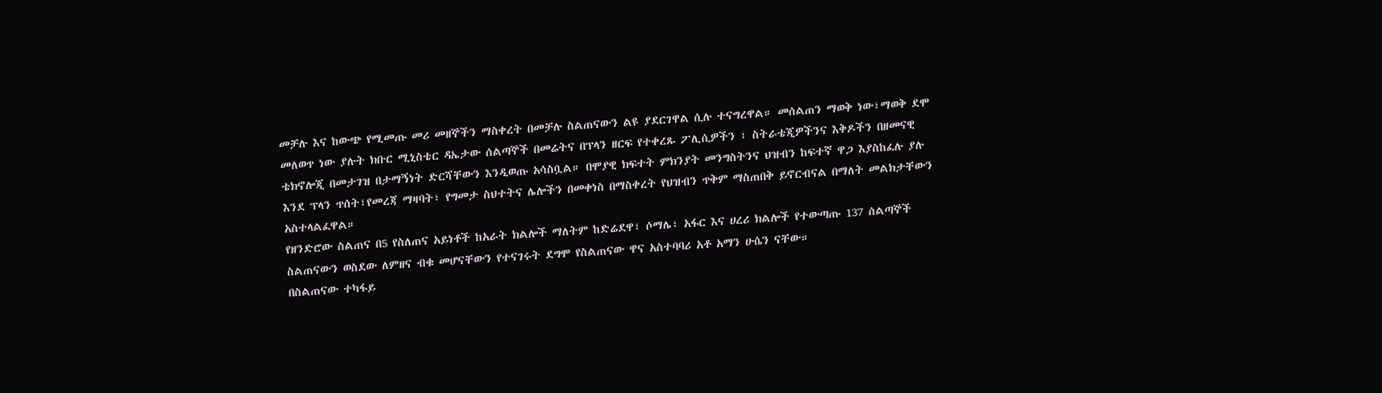መቻሉ እና ከውጭ የሚመጡ መሪ መዘኞችን ማስቀረት በመቻሉ ስልጠናውን ልዩ ያደርገዋል ሲሉ ተናግረዋል። መሰልጠን ማወቅ ነው፣ማወቅ ደሞ መለወጥ ነው ያሉት ክቡር ሚኒስቴር ዳኤታው ሰልጣኞች በመሬትና በፕላን ዘርፍ የተቀረጹ ፖሊሲዎችን ፣ ስትራቴጂዎችንና እቅዶችን በዘመናዊ ቴክኖሎጂ በመታገዝ በታማኝነት ድርሻቸውን እንዲወጡ አሳስቧል። በሞያዊ ክፍተት ምክንያት መንግስትንና ህዝብን ከፍተኛ ዋጋ እያስከፈሉ ያሉ እንደ ፕላን ጥሰት፣የመረጃ ማዛባት፣ የግመታ ስህተትና ሌሎችን በመቀነስ በማስቀረት የህዝብን ጥቅም ማስጠበቅ ይኖርብናል በማለት መልክታቸውን አስተላልፈዋል።
የዘንድሮው ስልጠና በ5 የስለጠና አይነቶች ከአራት ክልሎች ማለትም ከድሬደዋ፣ ሶማሌ፣ አፋር እና ሀረሪ ክልሎች የተውጣጡ 137 ሰልጣኞች ስልጠናውን ወስደው ለምዘና ብቁ መሆናቸውን የተናገሩት ደግሞ የስልጠናው ዋና አስተባባሪ አቶ አማን ሁሴን ናቸው።
በስልጠናው ተካፋይ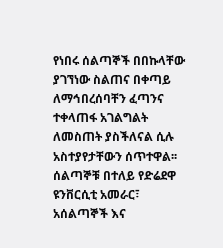የነበሩ ሰልጣኞች በበኩላቸው ያገኘነው ስልጠና በቀጣይ ለማኅበረሰባቸን ፈጣንና ተቀላጠፋ አገልግልት ለመስጠት ያስችለናል ሲሉ አስተያየታቸውን ሰጥተዋል፡፡ ሰልጣኞቹ በተለይ የድሬደዋ ዩንቨርሲቲ አመራር፣ አሰልጣኞች እና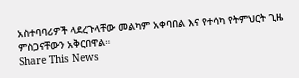አስተባባሪዎች ላደረጉላቸው መልካም አቀባበል እና የተሳካ የትምህርት ጊዜ ምስጋናቸውን አቅርበዋል።
Share This News